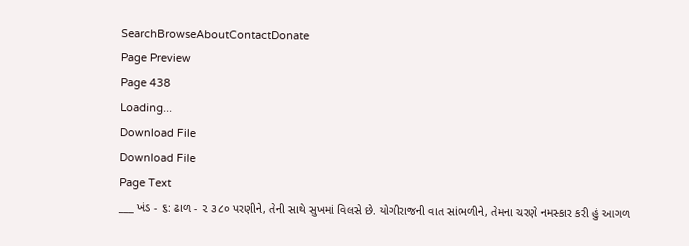SearchBrowseAboutContactDonate
Page Preview
Page 438
Loading...
Download File
Download File
Page Text
___ ખંડ - ૬: ઢાળ - ૨ ૩૮૦ પરણીને, તેની સાથે સુખમાં વિલસે છે. યોગીરાજની વાત સાંભળીને, તેમના ચરણે નમસ્કાર કરી હું આગળ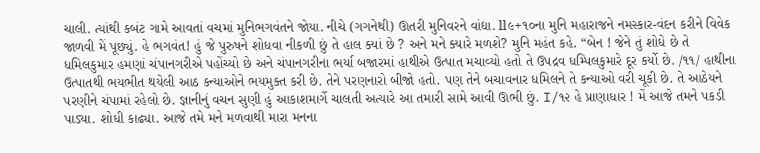ચાલી. ત્યાંથી કબંટ ગામે આવતાં વચમાં મુનિભગવંતને જોયા. નીચે (ગગનેથી) ઊતરી મુનિવરને વાંદ્યા. ll૯+૧૦ના મુનિ મહારાજને નમસ્કાર-વંદન કરીને વિવેક જાળવી મેં પૂછ્યું. હે ભગવંત! હું જે પુરુષને શોધવા નીકળી છું તે હાલ ક્યાં છે ? અને મને ક્યારે મળશે? મુનિ મહંત કહે. “બેન ! જેને તું શોધે છે તે ધમિલકુમાર હમણાં ચંપાનગરીએ પહોંચ્યો છે અને ચંપાનગરીના ભર્યા બજારમાં હાથીએ ઉત્પાત મચાવ્યો હતો તે ઉપદ્રવ ધમ્પિલકુમારે દૂર કર્યો છે. /૧૧/ હાથીના ઉત્પાતથી ભયભીત થયેલી આઠ કન્યાઓને ભયમુક્ત કરી છે. તેને પરણનારો બીજો હતો. પણ તેને બચાવનાર ધમિલને તે કન્યાઓ વરી ચૂકી છે. તે આઠેયને પરણીને ચંપામાં રહેલો છે. જ્ઞાનીનું વચન સુણી હું આકાશમાર્ગે ચાલતી અત્યારે આ તમારી સામે આવી ઊભી છું. I/૧૨ હે પ્રાણાધાર ! મેં આજે તમને પકડી પાડ્યા. શોધી કાઢ્યા. આજે તમે મને મળવાથી મારા મનના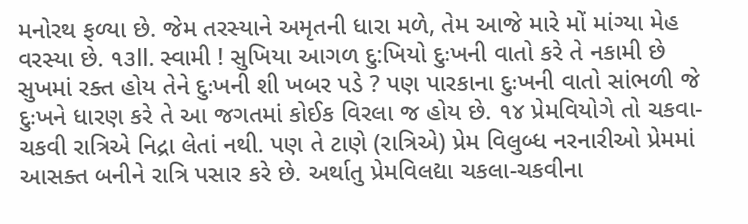મનોરથ ફળ્યા છે. જેમ તરસ્યાને અમૃતની ધારા મળે, તેમ આજે મારે મોં માંગ્યા મેહ વરસ્યા છે. ૧૩ll. સ્વામી ! સુખિયા આગળ દુ:ખિયો દુઃખની વાતો કરે તે નકામી છે સુખમાં રક્ત હોય તેને દુઃખની શી ખબર પડે ? પણ પારકાના દુઃખની વાતો સાંભળી જે દુઃખને ધારણ કરે તે આ જગતમાં કોઈક વિરલા જ હોય છે. ૧૪ પ્રેમવિયોગે તો ચકવા-ચકવી રાત્રિએ નિદ્રા લેતાં નથી. પણ તે ટાણે (રાત્રિએ) પ્રેમ વિલુબ્ધ નરનારીઓ પ્રેમમાં આસક્ત બનીને રાત્રિ પસાર કરે છે. અર્થાતુ પ્રેમવિલદ્યા ચકલા-ચકવીના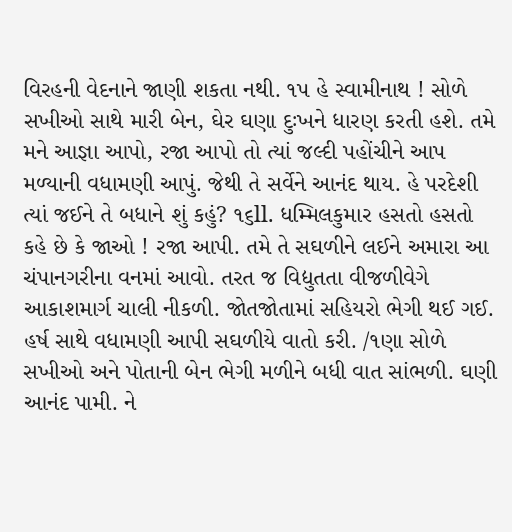વિરહની વેદનાને જાણી શકતા નથી. ૧પ હે સ્વામીનાથ ! સોળે સખીઓ સાથે મારી બેન, ઘેર ઘણા દુઃખને ધારણ કરતી હશે. તમે મને આજ્ઞા આપો, રજા આપો તો ત્યાં જલ્દી પહોંચીને આપ મળ્યાની વધામણી આપું. જેથી તે સર્વેને આનંદ થાય. હે પરદેશી ત્યાં જઈને તે બધાને શું કહું? ૧૬ll. ધમ્મિલકુમાર હસતો હસતો કહે છે કે જાઓ ! રજા આપી. તમે તે સઘળીને લઈને અમારા આ ચંપાનગરીના વનમાં આવો. તરત જ વિદ્યુતતા વીજળીવેગે આકાશમાર્ગ ચાલી નીકળી. જોતજોતામાં સહિયરો ભેગી થઈ ગઈ. હર્ષ સાથે વધામણી આપી સઘળીયે વાતો કરી. /૧ણા સોળે સખીઓ અને પોતાની બેન ભેગી મળીને બધી વાત સાંભળી. ઘણી આનંદ પામી. ને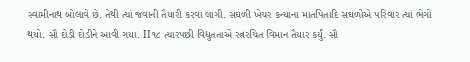સ્વામીનાથ બોલાવે છે. તેથી ત્યાં જવાની તૈયારી કરવા લાગી. સઘળી ખેચર કન્યાના માતપિતાદિ સઘળોએ પરિવાર ત્યાં ભેગો થયો. સૌ દોડી દોડીને આવી ગયા. II૧૮ ત્યારપછી વિદ્યુતતાએ રત્નરચિત વિમાન તૈયાર કર્યું. સૌ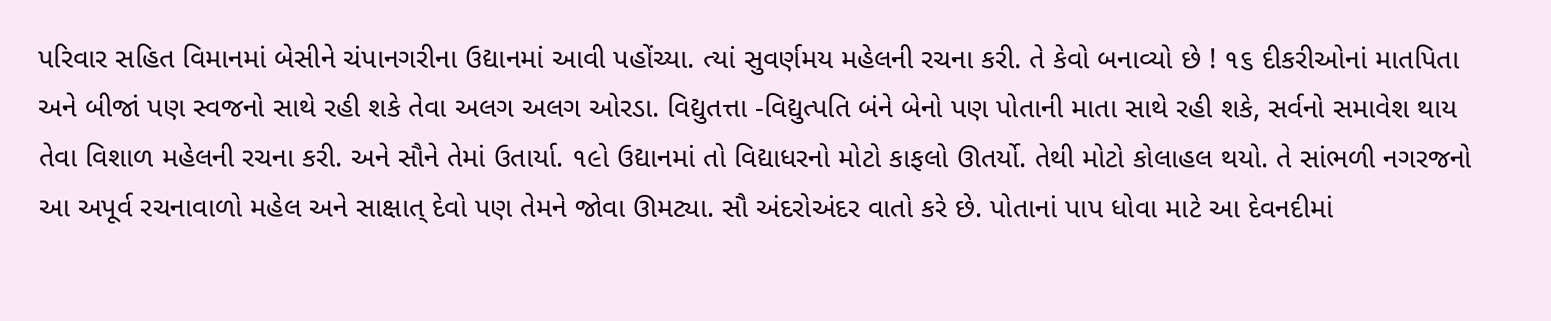પરિવાર સહિત વિમાનમાં બેસીને ચંપાનગરીના ઉદ્યાનમાં આવી પહોંચ્યા. ત્યાં સુવર્ણમય મહેલની રચના કરી. તે કેવો બનાવ્યો છે ! ૧૬ દીકરીઓનાં માતપિતા અને બીજાં પણ સ્વજનો સાથે રહી શકે તેવા અલગ અલગ ઓરડા. વિદ્યુતત્તા -વિદ્યુત્પતિ બંને બેનો પણ પોતાની માતા સાથે રહી શકે, સર્વનો સમાવેશ થાય તેવા વિશાળ મહેલની રચના કરી. અને સૌને તેમાં ઉતાર્યા. ૧૯ો ઉદ્યાનમાં તો વિદ્યાધરનો મોટો કાફલો ઊતર્યો. તેથી મોટો કોલાહલ થયો. તે સાંભળી નગરજનો આ અપૂર્વ રચનાવાળો મહેલ અને સાક્ષાત્ દેવો પણ તેમને જોવા ઊમટ્યા. સૌ અંદરોઅંદર વાતો કરે છે. પોતાનાં પાપ ધોવા માટે આ દેવનદીમાં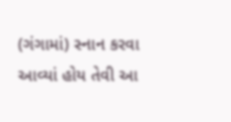(ગંગામાં) સ્નાન કરવા આવ્યાં હોય તેવી આ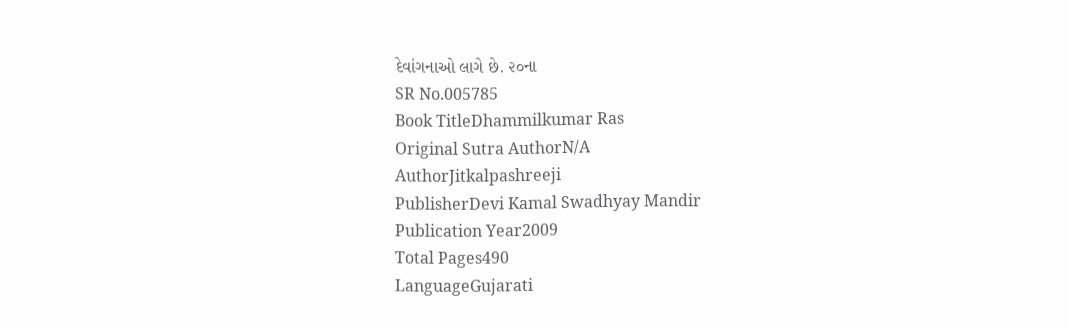દેવાંગનાઓ લાગે છે. ૨૦ના
SR No.005785
Book TitleDhammilkumar Ras
Original Sutra AuthorN/A
AuthorJitkalpashreeji
PublisherDevi Kamal Swadhyay Mandir
Publication Year2009
Total Pages490
LanguageGujarati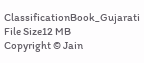ClassificationBook_Gujarati
File Size12 MB
Copyright © Jain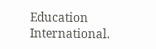Education International.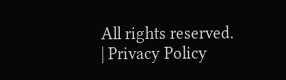All rights reserved. | Privacy Policy